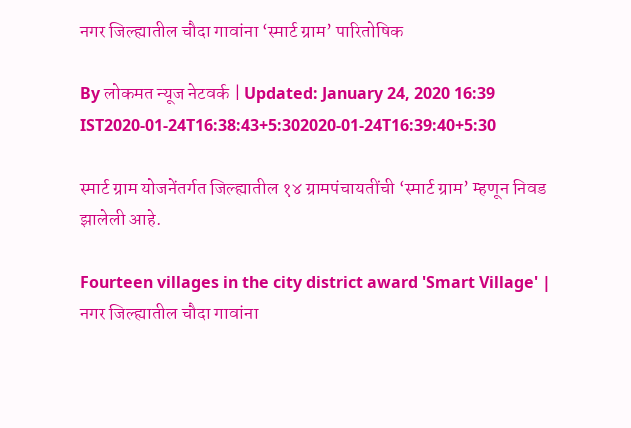नगर जिल्ह्यातील चौदा गावांना ‘स्मार्ट ग्राम’ पारितोषिक

By लोकमत न्यूज नेटवर्क | Updated: January 24, 2020 16:39 IST2020-01-24T16:38:43+5:302020-01-24T16:39:40+5:30

स्मार्ट ग्राम योजनेंतर्गत जिल्ह्यातील १४ ग्रामपंचायतींची ‘स्मार्ट ग्राम’ म्हणून निवड झालेली आहे.

Fourteen villages in the city district award 'Smart Village' | नगर जिल्ह्यातील चौदा गावांना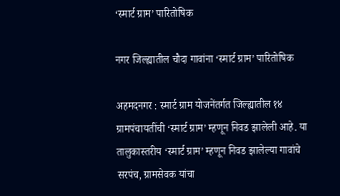‘स्मार्ट ग्राम’ पारितोषिक

नगर जिल्ह्यातील चौदा गावांना ‘स्मार्ट ग्राम’ पारितोषिक

अहमदनगर : स्मार्ट ग्राम योजनेंतर्गत जिल्ह्यातील १४ ग्रामपंचायतींची ‘स्मार्ट ग्राम’ म्हणून निवड झालेली आहे. या तालुकास्तरीय ‘स्मार्ट ग्राम’ म्हणून निवड झालेल्या गावांचे सरपंच, ग्रामसेवक यांचा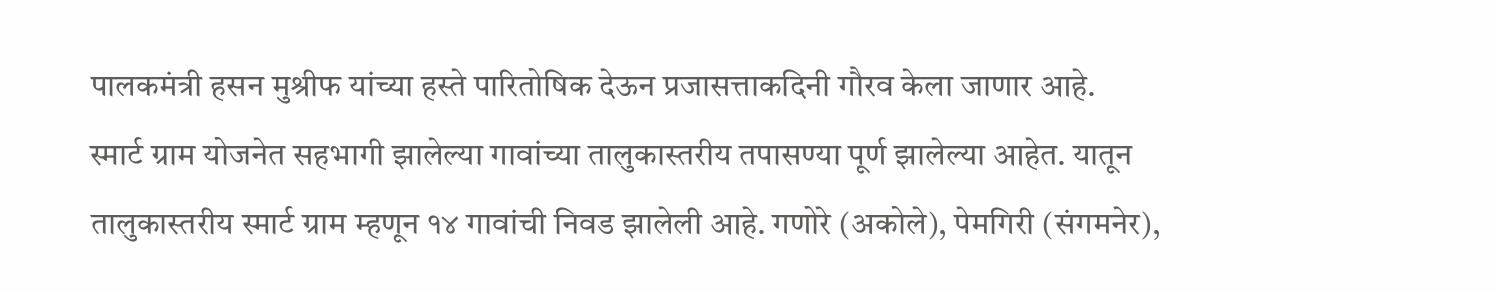पालकमंत्री हसन मुश्रीफ यांच्या हस्ते पारितोषिक देऊन प्रजासत्ताकदिनी गौरव केला जाणार आहे.
स्मार्ट ग्राम योजनेत सहभागी झालेल्या गावांच्या तालुकास्तरीय तपासण्या पूर्ण झालेल्या आहेत. यातून तालुकास्तरीय स्मार्ट ग्राम म्हणून १४ गावांची निवड झालेली आहे. गणोरे (अकोले), पेमगिरी (संगमनेर),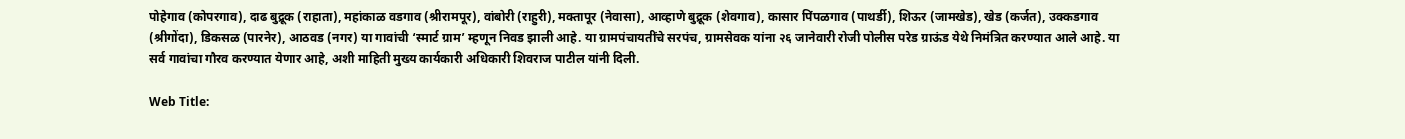पोहेगाव (कोपरगाव), दाढ बुद्रूक (राहाता), महांकाळ वडगाव (श्रीरामपूर), वांबोरी (राहुरी), मक्तापूर (नेवासा), आव्हाणे बुद्रूक (शेवगाव), कासार पिंपळगाव (पाथर्डी), शिऊर (जामखेड), खेड (कर्जत), उक्कडगाव (श्रीगोंदा), डिकसळ (पारनेर), आठवड (नगर) या गावांची ‘स्मार्ट ग्राम’ म्हणून निवड झाली आहे. या ग्रामपंचायतींचे सरपंच, ग्रामसेवक यांना २६ जानेवारी रोजी पोलीस परेड ग्राऊंड येथे निमंत्रित करण्यात आले आहे. या सर्व गावांचा गौरव करण्यात येणार आहे, अशी माहिती मुख्य कार्यकारी अधिकारी शिवराज पाटील यांनी दिली.

Web Title: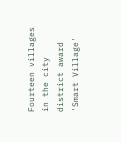Fourteen villages in the city district award 'Smart Village'